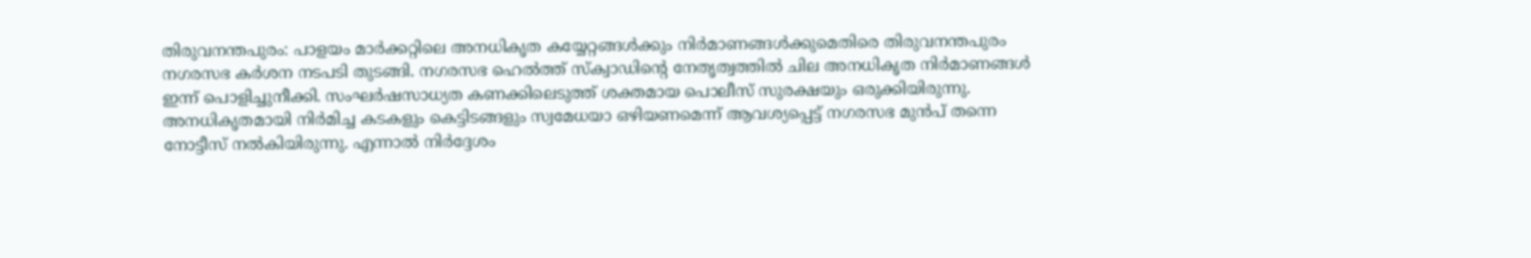തിരുവനന്തപുരം: പാളയം മാർക്കറ്റിലെ അനധികൃത കയ്യേറ്റങ്ങൾക്കും നിർമാണങ്ങൾക്കുമെതിരെ തിരുവനന്തപുരം നഗരസഭ കർശന നടപടി തുടങ്ങി. നഗരസഭ ഹെൽത്ത് സ്ക്വാഡിന്റെ നേതൃത്വത്തിൽ ചില അനധികൃത നിർമാണങ്ങൾ ഇന്ന് പൊളിച്ചുനീക്കി. സംഘർഷസാധ്യത കണക്കിലെടുത്ത് ശക്തമായ പൊലീസ് സുരക്ഷയും ഒരുക്കിയിരുന്നു.
അനധികൃതമായി നിർമിച്ച കടകളും കെട്ടിടങ്ങളും സ്വമേധയാ ഒഴിയണമെന്ന് ആവശ്യപ്പെട്ട് നഗരസഭ മുൻപ് തന്നെ നോട്ടീസ് നൽകിയിരുന്നു. എന്നാൽ നിർദ്ദേശം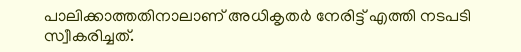പാലിക്കാത്തതിനാലാണ് അധികൃതർ നേരിട്ട് എത്തി നടപടി സ്വീകരിച്ചത്.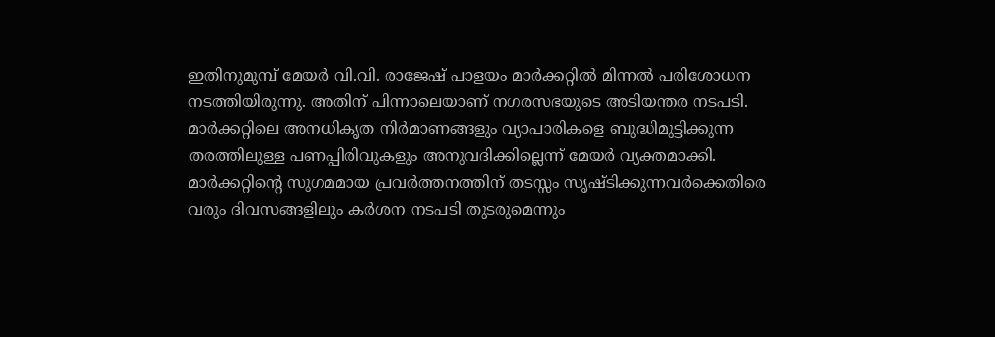ഇതിനുമുമ്പ് മേയർ വി.വി. രാജേഷ് പാളയം മാർക്കറ്റിൽ മിന്നൽ പരിശോധന നടത്തിയിരുന്നു. അതിന് പിന്നാലെയാണ് നഗരസഭയുടെ അടിയന്തര നടപടി.
മാർക്കറ്റിലെ അനധികൃത നിർമാണങ്ങളും വ്യാപാരികളെ ബുദ്ധിമുട്ടിക്കുന്ന തരത്തിലുള്ള പണപ്പിരിവുകളും അനുവദിക്കില്ലെന്ന് മേയർ വ്യക്തമാക്കി. മാർക്കറ്റിന്റെ സുഗമമായ പ്രവർത്തനത്തിന് തടസ്സം സൃഷ്ടിക്കുന്നവർക്കെതിരെ വരും ദിവസങ്ങളിലും കർശന നടപടി തുടരുമെന്നും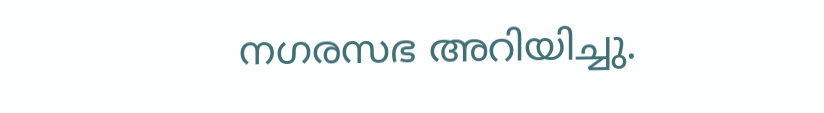നഗരസഭ അറിയിച്ചു.